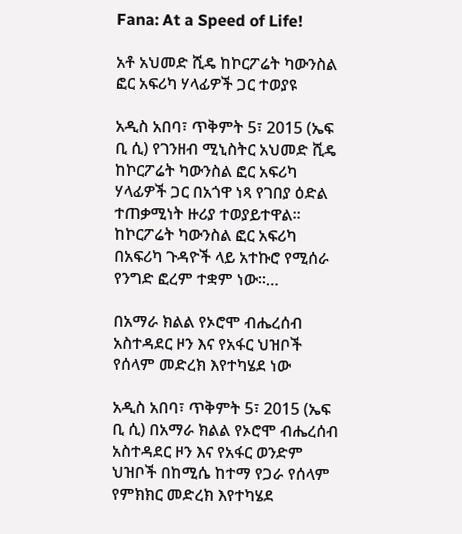Fana: At a Speed of Life!

አቶ አህመድ ሺዴ ከኮርፖሬት ካውንስል ፎር አፍሪካ ሃላፊዎች ጋር ተወያዩ

አዲስ አበባ፣ ጥቅምት 5፣ 2015 (ኤፍ ቢ ሲ) የገንዘብ ሚኒስትር አህመድ ሺዴ ከኮርፖሬት ካውንስል ፎር አፍሪካ ሃላፊዎች ጋር በአጎዋ ነጻ የገበያ ዕድል ተጠቃሚነት ዙሪያ ተወያይተዋል፡፡ ከኮርፖሬት ካውንስል ፎር አፍሪካ በአፍሪካ ጉዳዮች ላይ አተኩሮ የሚሰራ የንግድ ፎረም ተቋም ነው።…

በአማራ ክልል የኦሮሞ ብሔረሰብ አስተዳደር ዞን እና የአፋር ህዝቦች የሰላም መድረክ እየተካሄደ ነው

አዲስ አበባ፣ ጥቅምት 5፣ 2015 (ኤፍ ቢ ሲ) በአማራ ክልል የኦሮሞ ብሔረሰብ አስተዳደር ዞን እና የአፋር ወንድም ህዝቦች በከሚሴ ከተማ የጋራ የሰላም የምክክር መድረክ እየተካሄደ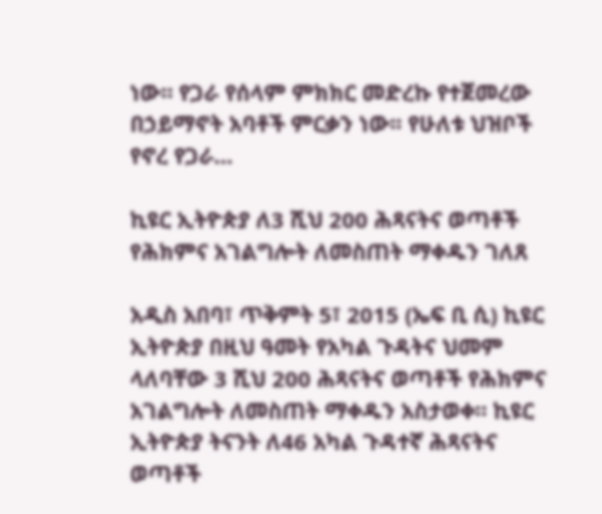ነው። የጋራ የሰላም ምክክር መድረኩ የተጀመረው በኃይማኖት አባቶች ምርቃን ነው፡፡ የሁለቱ ህዝቦች የኖረ የጋራ…

ኪዩር ኢትዮጵያ ለ3 ሺህ 200 ሕጻናትና ወጣቶች የሕክምና አገልግሎት ለመስጠት ማቀዱን ገለጸ

አዲስ አበባ፣ ጥቅምት 5፣ 2015 (ኤፍ ቢ ሲ) ኪዩር ኢትዮጵያ በዚህ ዓመት የአካል ጉዳትና ህመም ላለባቸው 3 ሺህ 200 ሕጻናትና ወጣቶች የሕክምና አገልግሎት ለመስጠት ማቀዱን አስታወቀ። ኪዩር ኢትዮጵያ ትናንት ለ46 አካል ጉዳተኛ ሕጻናትና ወጣቶች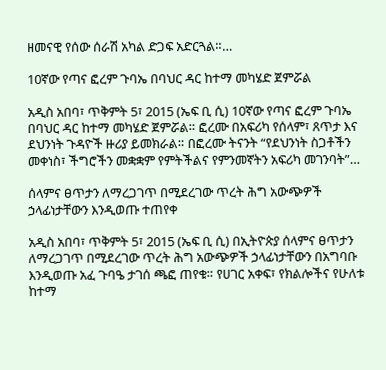ዘመናዊ የሰው ሰራሽ አካል ድጋፍ አድርጓል።…

10ኛው የጣና ፎረም ጉባኤ በባህር ዳር ከተማ መካሄድ ጀምሯል

አዲስ አበባ፣ ጥቅምት 5፣ 2015 (ኤፍ ቢ ሲ) 10ኛው የጣና ፎረም ጉባኤ በባህር ዳር ከተማ መካሄድ ጀምሯል። ፎረሙ በአፍሪካ የሰላም፣ ጸጥታ እና ደህንነት ጉዳዮች ዙሪያ ይመክራል። በፎረሙ ትናንት “የደህንነት ስጋቶችን መቀነስ፣ ችግሮችን መቋቋም የምትችልና የምንመኛትን አፍሪካ መገንባት”…

ሰላምና ፀጥታን ለማረጋገጥ በሚደረገው ጥረት ሕግ አውጭዎች ኃላፊነታቸውን እንዲወጡ ተጠየቀ

አዲስ አበባ፣ ጥቅምት 5፣ 2015 (ኤፍ ቢ ሲ) በኢትዮጵያ ሰላምና ፀጥታን ለማረጋገጥ በሚደረገው ጥረት ሕግ አውጭዎች ኃላፊነታቸውን በአግባቡ እንዲወጡ አፈ ጉባዔ ታገሰ ጫፎ ጠየቁ። የሀገር አቀፍ፣ የክልሎችና የሁለቱ ከተማ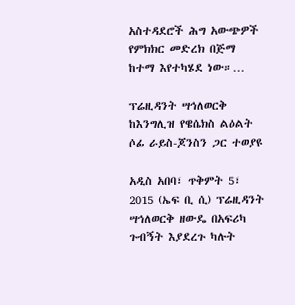አስተዳደሮች ሕግ አውጭዎች የምክክር መድረክ በጅማ ከተማ እየተካሄደ ነው።…

ፕሬዚዳንት ሣኅለወርቅ ከእንግሊዝ የዌሴክስ ልዕልት ሶፊ ራይስ-ጆንስን ጋር ተወያዩ

አዲስ አበባ፣ ጥቅምት 5፣ 2015 (ኤፍ ቢ ሲ) ፕሬዚዳንት ሣኅለወርቅ ዘውዴ በአፍሪካ ጉብኝት እያደረጉ ካሉት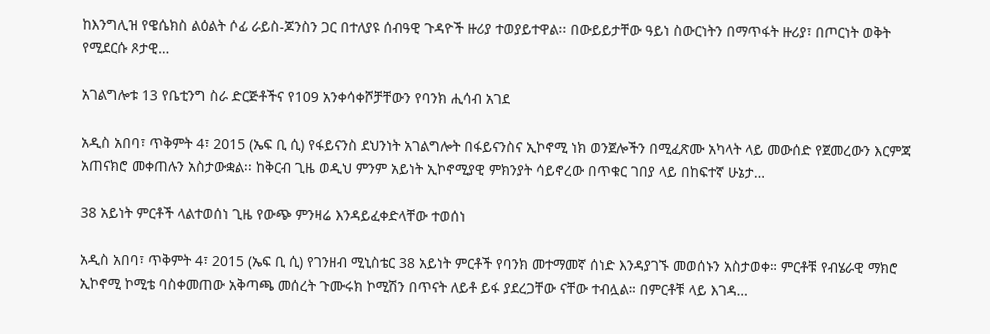ከእንግሊዝ የዌሴክስ ልዕልት ሶፊ ራይስ-ጆንስን ጋር በተለያዩ ሰብዓዊ ጉዳዮች ዙሪያ ተወያይተዋል፡፡ በውይይታቸው ዓይነ ስውርነትን በማጥፋት ዙሪያ፣ በጦርነት ወቅት የሚደርሱ ጾታዊ…

አገልግሎቱ 13 የቤቲንግ ስራ ድርጅቶችና የ109 አንቀሳቀሾቻቸውን የባንክ ሒሳብ አገደ

አዲስ አበባ፣ ጥቅምት 4፣ 2015 (ኤፍ ቢ ሲ) የፋይናንስ ደህንነት አገልግሎት በፋይናንስና ኢኮኖሚ ነክ ወንጀሎችን በሚፈጽሙ አካላት ላይ መውሰድ የጀመረውን እርምጃ አጠናክሮ መቀጠሉን አስታውቋል፡፡ ከቅርብ ጊዜ ወዲህ ምንም አይነት ኢኮኖሚያዊ ምክንያት ሳይኖረው በጥቁር ገበያ ላይ በከፍተኛ ሁኔታ…

38 አይነት ምርቶች ላልተወሰነ ጊዜ የውጭ ምንዛሬ እንዳይፈቀድላቸው ተወሰነ

አዲስ አበባ፣ ጥቅምት 4፣ 2015 (ኤፍ ቢ ሲ) የገንዘብ ሚኒስቴር 38 አይነት ምርቶች የባንክ መተማመኛ ሰነድ እንዳያገኙ መወሰኑን አስታወቀ። ምርቶቹ የብሄራዊ ማክሮ ኢኮኖሚ ኮሚቴ ባስቀመጠው አቅጣጫ መሰረት ጉሙሩክ ኮሚሽን በጥናት ለይቶ ይፋ ያደረጋቸው ናቸው ተብሏል። በምርቶቹ ላይ እገዳ…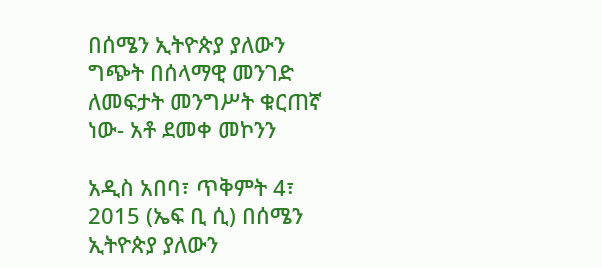በሰሜን ኢትዮጵያ ያለውን ግጭት በሰላማዊ መንገድ ለመፍታት መንግሥት ቁርጠኛ ነው- አቶ ደመቀ መኮንን

አዲስ አበባ፣ ጥቅምት 4፣ 2015 (ኤፍ ቢ ሲ) በሰሜን ኢትዮጵያ ያለውን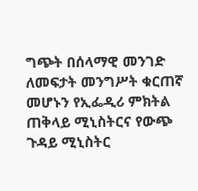ግጭት በሰላማዊ መንገድ ለመፍታት መንግሥት ቁርጠኛ መሆኑን የኢፌዲሪ ምክትል ጠቅላይ ሚኒስትርና የውጭ ጉዳይ ሚኒስትር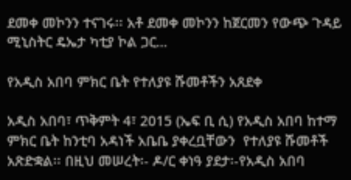ደመቀ መኮንን ተናገሩ፡፡ አቶ ደመቀ መኮንን ከጀርመን የውጭ ጉዳይ ሚኒስትር ዴኤታ ካቲያ ኮል ጋር…

የአዲስ አበባ ምክር ቤት የተለያዩ ሹመቶችን አጸደቀ

አዲስ አበባ፣ ጥቅምት 4፣ 2015 (ኤፍ ቢ ሲ) የአዲስ አበባ ከተማ ምክር ቤት ከንቲባ አዳነች አቤቤ ያቀረቧቸውን  የተለያዩ ሹመቶች አጽድቋል፡፡ በዚህ መሠረት፡- ዶ/ር ቀነዓ ያደታ፡-የአዲስ አበባ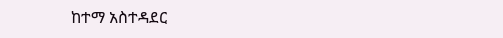ከተማ አስተዳደር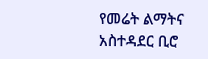የመሬት ልማትና አስተዳደር ቢሮ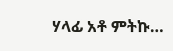ሃላፊ አቶ ምትኩ…